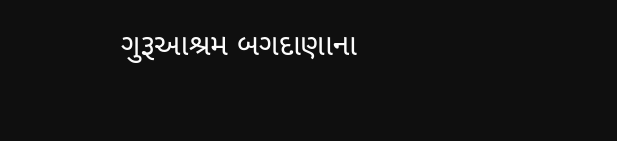ગુરૂઆશ્રમ બગદાણાના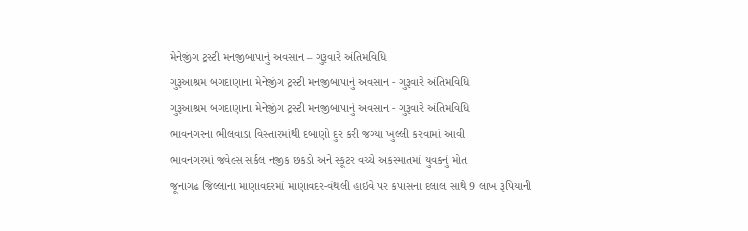મેનેજીંગ ટ્રસ્ટી મનજીબાપાનું અવસાન – ગુરૂવારે અંતિમવિધિ
ગુરૂઆશ્રમ બગદાણાના મેનેજીંગ ટ્રસ્ટી મનજીબાપાનું અવસાન - ગુરૂવારે અંતિમવિધિ
ગુરૂઆશ્રમ બગદાણાના મેનેજીંગ ટ્રસ્ટી મનજીબાપાનું અવસાન - ગુરૂવારે અંતિમવિધિ
ભાવનગરના ભીલવાડા વિસ્તારમાંથી દબાણો દુર કરી જગ્યા ખુલ્લી કરવામાં આવી
ભાવનગરમાં જવેલ્સ સર્કલ નજીક છકડો અને સ્કૂટર વચ્ચે અકસ્માતમાં યુવકનું મોત
જૂનાગઢ જિલ્લાના માણાવદરમાં માણાવદર-વંથલી હાઇવે પર કપાસના દલાલ સાથે 9 લાખ રૂપિયાની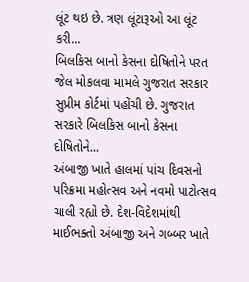લૂંટ થઇ છે. ત્રણ લૂંટારૂઓ આ લૂંટ કરી...
બિલકિસ બાનો કેસના દોષિતોને પરત જેલ મોકલવા મામલે ગુજરાત સરકાર સુપ્રીમ કોર્ટમાં પહોંચી છે. ગુજરાત સરકારે બિલકિસ બાનો કેસના દોષિતોને...
અંબાજી ખાતે હાલમાં પાંચ દિવસનો પરિક્રમા મહોત્સવ અને નવમો પાટોત્સવ ચાલી રહ્યો છે. દેશ-વિદેશમાંથી માઈભક્તો અંબાજી અને ગબ્બર ખાતે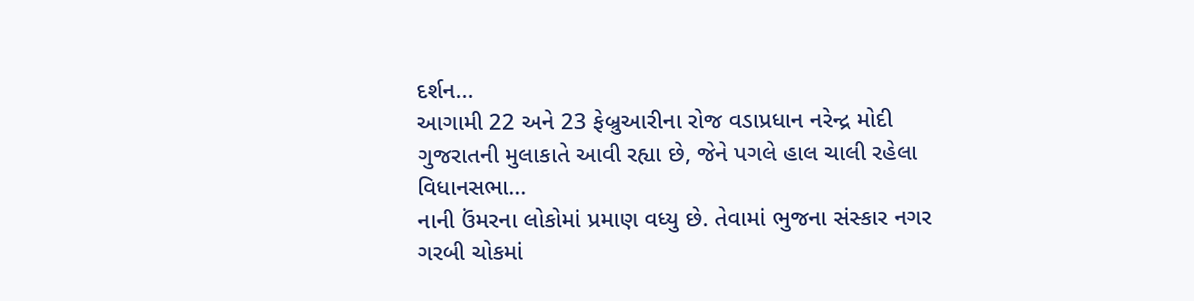દર્શન...
આગામી 22 અને 23 ફેબ્રુઆરીના રોજ વડાપ્રધાન નરેન્દ્ર મોદી ગુજરાતની મુલાકાતે આવી રહ્યા છે, જેને પગલે હાલ ચાલી રહેલા વિધાનસભા...
નાની ઉંમરના લોકોમાં પ્રમાણ વધ્યુ છે. તેવામાં ભુજના સંસ્કાર નગર ગરબી ચોકમાં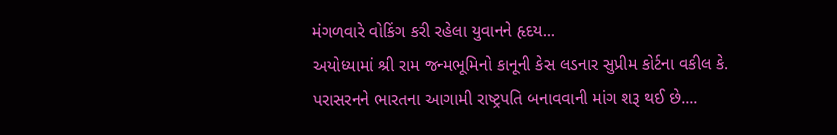મંગળવારે વોકિંગ કરી રહેલા યુવાનને હૃદય...
અયોધ્યામાં શ્રી રામ જન્મભૂમિનો કાનૂની કેસ લડનાર સુપ્રીમ કોર્ટના વકીલ કે. પરાસરનને ભારતના આગામી રાષ્ટ્રપતિ બનાવવાની માંગ શરૂ થઈ છે....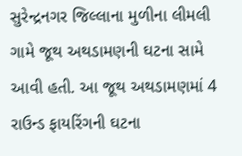સુરેન્દ્રનગર જિલ્લાના મુળીના લીમલી ગામે જૂથ અથડામણની ઘટના સામે આવી હતી. આ જૂથ અથડામણમાં 4 રાઉન્ડ ફાયરિંગની ઘટના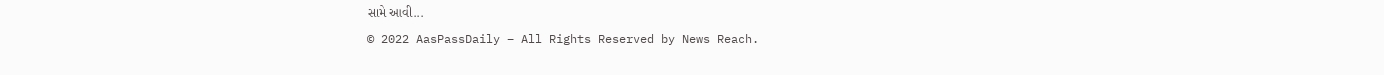સામે આવી...
© 2022 AasPassDaily – All Rights Reserved by News Reach.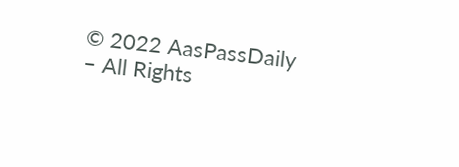© 2022 AasPassDaily – All Rights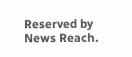Reserved by News Reach.